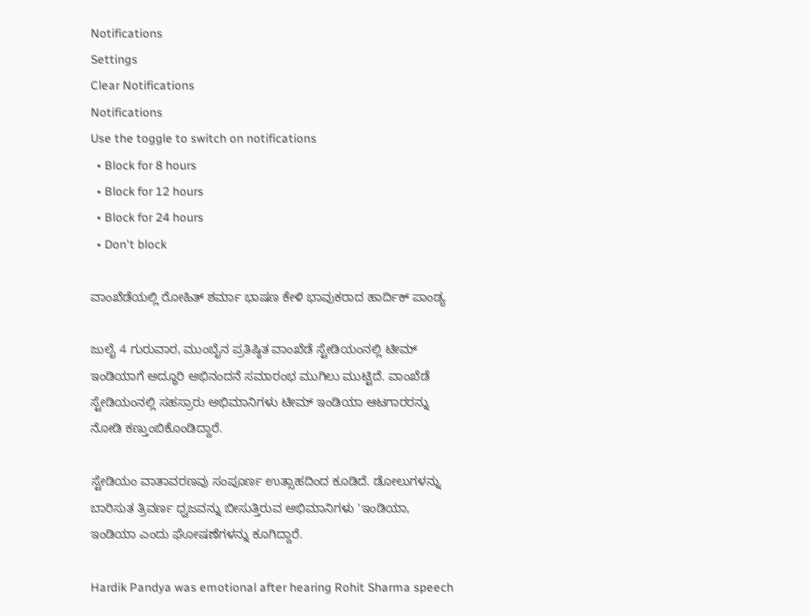Notifications
Settings
Clear Notifications
Notifications
Use the toggle to switch on notifications
  • Block for 8 hours
  • Block for 12 hours
  • Block for 24 hours
  • Don't block

ವಾಂಖೆಡೆಯಲ್ಲಿ ರೋಹಿತ್ ಶರ್ಮಾ ಭಾಷಣ ಕೇಳಿ ಭಾವುಕರಾದ ಹಾರ್ದಿಕ್ ಪಾಂಡ್ಯ

ಜುಲೈ 4 ಗುರುವಾರ, ಮುಂಬೈನ ಪ್ರತಿಷ್ಠಿತ ವಾಂಖೆಡೆ ಸ್ಟೇಡಿಯಂನಲ್ಲಿ ಟೀಮ್‌ ಇಂಡಿಯಾಗೆ ಅದ್ಧೂರಿ ಅಭಿನಂದನೆ ಸಮಾರಂಭ ಮುಗಿಲು ಮುಟ್ಟಿದೆ. ವಾಂಖೆಡೆ ಸ್ಟೇಡಿಯಂನಲ್ಲಿ ಸಹಸ್ರಾರು ಅಭಿಮಾನಿಗಳು ಟೀಮ್‌ ಇಂಡಿಯಾ ಆಟಗಾರರನ್ನು ನೋಡಿ ಕಣ್ತುಂಬಿಕೊಂಡಿದ್ದಾರೆ.

ಸ್ಟೇಡಿಯಂ ವಾತಾವರಣವು ಸಂಪೂರ್ಣ ಉತ್ಸಾಹದಿಂದ ಕೂಡಿದೆ. ಡೋಲುಗಳನ್ನು ಬಾರಿಸುತ ತ್ರಿವರ್ಣ ಧ್ವಜವನ್ನು ಬೀಸುತ್ತಿರುವ ಅಭಿಮಾನಿಗಳು 'ಇಂಡಿಯಾ, ಇಂಡಿಯಾ ಎಂದು ಘೋಷಣೆಗಳನ್ನು ಕೂಗಿದ್ದಾರೆ.

Hardik Pandya was emotional after hearing Rohit Sharma speech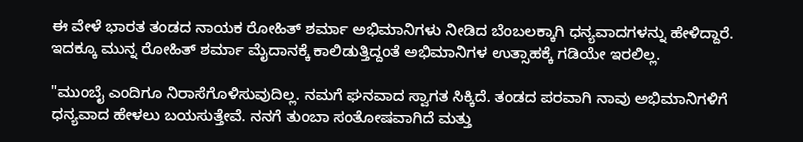ಈ ವೇಳೆ ಭಾರತ ತಂಡದ ನಾಯಕ ರೋಹಿತ್ ಶರ್ಮಾ ಅಭಿಮಾನಿಗಳು ನೀಡಿದ ಬೆಂಬಲಕ್ಕಾಗಿ ಧನ್ಯವಾದಗಳನ್ನು ಹೇಳಿದ್ದಾರೆ. ಇದಕ್ಕೂ ಮುನ್ನ ರೋಹಿತ್ ಶರ್ಮಾ ಮೈದಾನಕ್ಕೆ ಕಾಲಿಡುತ್ತಿದ್ದಂತೆ ಅಭಿಮಾನಿಗಳ ಉತ್ಸಾಹಕ್ಕೆ ಗಡಿಯೇ ಇರಲಿಲ್ಲ.

"ಮುಂಬೈ ಎಂದಿಗೂ ನಿರಾಸೆಗೊಳಿಸುವುದಿಲ್ಲ. ನಮಗೆ ಘನವಾದ ಸ್ವಾಗತ ಸಿಕ್ಕಿದೆ. ತಂಡದ ಪರವಾಗಿ ನಾವು ಅಭಿಮಾನಿಗಳಿಗೆ ಧನ್ಯವಾದ ಹೇಳಲು ಬಯಸುತ್ತೇವೆ. ನನಗೆ ತುಂಬಾ ಸಂತೋಷವಾಗಿದೆ ಮತ್ತು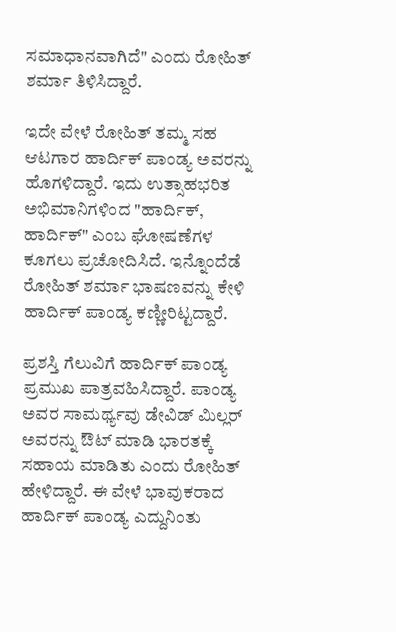ಸಮಾಧಾನವಾಗಿದೆ" ಎಂದು ರೋಹಿತ್ ಶರ್ಮಾ ತಿಳಿಸಿದ್ದಾರೆ.

ಇದೇ ವೇಳೆ ರೋಹಿತ್ ತಮ್ಮ ಸಹ ಆಟಗಾರ ಹಾರ್ದಿಕ್ ಪಾಂಡ್ಯ ಅವರನ್ನು ಹೊಗಳಿದ್ದಾರೆ. ಇದು ಉತ್ಸಾಹಭರಿತ ಅಭಿಮಾನಿಗಳಿಂದ "ಹಾರ್ದಿಕ್, ಹಾರ್ದಿಕ್" ಎಂಬ ಘೋಷಣೆಗಳ ಕೂಗಲು ಪ್ರಚೋದಿಸಿದೆ. ಇನ್ನೊಂದೆಡೆ ರೋಹಿತ್ ಶರ್ಮಾ ಭಾಷಣವನ್ನು ಕೇಳಿ ಹಾರ್ದಿಕ್ ಪಾಂಡ್ಯ ಕಣ್ಣೀರಿಟ್ಟದ್ದಾರೆ.

ಪ್ರಶಸ್ತಿ ಗೆಲುವಿಗೆ ಹಾರ್ದಿಕ್ ಪಾಂಡ್ಯ ಪ್ರಮುಖ ಪಾತ್ರವಹಿಸಿದ್ದಾರೆ. ಪಾಂಡ್ಯ ಅವರ ಸಾಮರ್ಥ್ಯವು ಡೇವಿಡ್ ಮಿಲ್ಲರ್ ಅವರನ್ನು ಔಟ್‌ ಮಾಡಿ ಭಾರತಕ್ಕೆ ಸಹಾಯ ಮಾಡಿತು ಎಂದು ರೋಹಿತ್ ಹೇಳಿದ್ದಾರೆ. ಈ ವೇಳೆ ಭಾವುಕರಾದ ಹಾರ್ದಿಕ್‌ ಪಾಂಡ್ಯ ಎದ್ದುನಿಂತು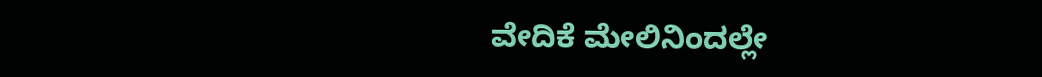ವೇದಿಕೆ ಮೇಲಿನಿಂದಲ್ಲೇ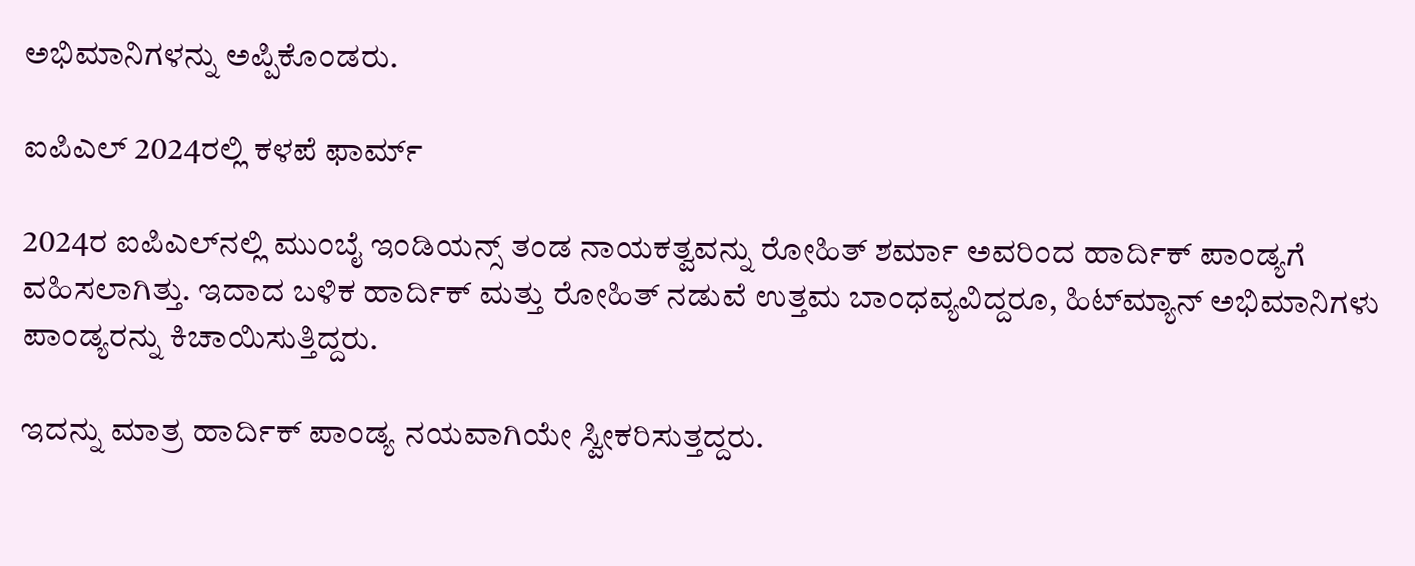ಅಭಿಮಾನಿಗಳನ್ನು ಅಪ್ಪಿಕೊಂಡರು.

ಐಪಿಎಲ್‌ 2024ರಲ್ಲಿ ಕಳಪೆ ಫಾರ್ಮ್

2024ರ ಐಪಿಎಲ್‌ನಲ್ಲಿ ಮುಂಬೈ ಇಂಡಿಯನ್ಸ್‌ ತಂಡ ನಾಯಕತ್ವವನ್ನು ರೋಹಿತ್‌ ಶರ್ಮಾ ಅವರಿಂದ ಹಾರ್ದಿಕ್‌ ಪಾಂಡ್ಯಗೆ ವಹಿಸಲಾಗಿತ್ತು. ಇದಾದ ಬಳಿಕ ಹಾರ್ದಿಕ್‌ ಮತ್ತು ರೋಹಿತ್‌ ನಡುವೆ ಉತ್ತಮ ಬಾಂಧವ್ಯವಿದ್ದರೂ, ಹಿಟ್‌ಮ್ಯಾನ್‌ ಅಭಿಮಾನಿಗಳು ಪಾಂಡ್ಯರನ್ನು ಕಿಚಾಯಿಸುತ್ತಿದ್ದರು.

ಇದನ್ನು ಮಾತ್ರ ಹಾರ್ದಿಕ್‌ ಪಾಂಡ್ಯ ನಯವಾಗಿಯೇ ಸ್ವೀಕರಿಸುತ್ತದ್ದರು.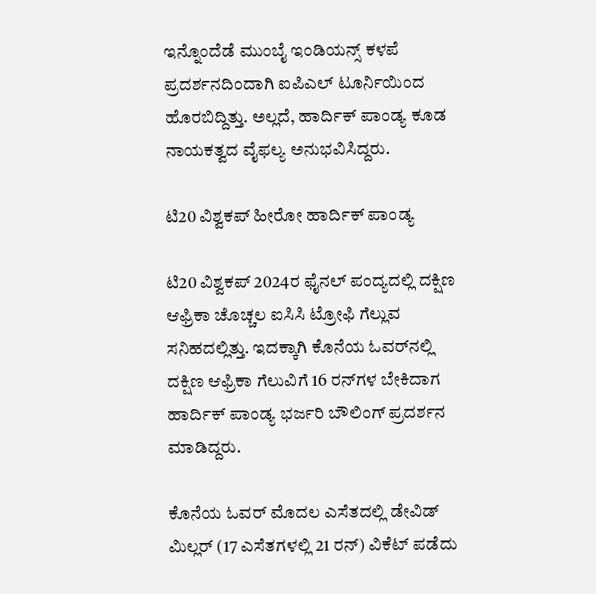ಇನ್ನೊಂದೆಡೆ ಮುಂಬೈ ಇಂಡಿಯನ್ಸ್‌ ಕಳಪೆ ಪ್ರದರ್ಶನದಿಂದಾಗಿ ಐಪಿಎಲ್‌ ಟೂರ್ನಿಯಿಂದ ಹೊರಬಿದ್ದಿತ್ತು. ಅಲ್ಲದೆ, ಹಾರ್ದಿಕ್‌ ಪಾಂಡ್ಯ ಕೂಡ ನಾಯಕತ್ವದ ವೈಫಲ್ಯ ಅನುಭವಿಸಿದ್ದರು.

ಟಿ20 ವಿಶ್ವಕಪ್‌ ಹೀರೋ ಹಾರ್ದಿಕ್‌ ಪಾಂಡ್ಯ

ಟಿ20 ವಿಶ್ವಕಪ್‌ 2024ರ ಫೈನಲ್‌ ಪಂದ್ಯದಲ್ಲಿ ದಕ್ಷಿಣ ಆಫ್ರಿಕಾ ಚೊಚ್ಚಲ ಐಸಿಸಿ ಟ್ರೋಫಿ ಗೆಲ್ಲುವ ಸನಿಹದಲ್ಲಿತ್ತು. ಇದಕ್ಕಾಗಿ ಕೊನೆಯ ಓವರ್‌ನಲ್ಲಿ ದಕ್ಷಿಣ ಆಫ್ರಿಕಾ ಗೆಲುವಿಗೆ 16 ರನ್‌ಗಳ ಬೇಕಿದಾಗ ಹಾರ್ದಿಕ್‌ ಪಾಂಡ್ಯ ಭರ್ಜರಿ ಬೌಲಿಂಗ್‌ ಪ್ರದರ್ಶನ ಮಾಡಿದ್ದರು.

ಕೊನೆಯ ಓವರ್ ಮೊದಲ ಎಸೆತದಲ್ಲಿ ಡೇವಿಡ್ ಮಿಲ್ಲರ್ (17 ಎಸೆತಗಳಲ್ಲಿ 21 ರನ್) ವಿಕೆಟ್ ಪಡೆದು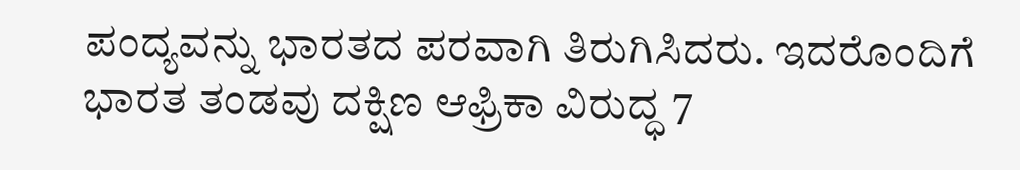ಪಂದ್ಯವನ್ನು ಭಾರತದ ಪರವಾಗಿ ತಿರುಗಿಸಿದರು. ಇದರೊಂದಿಗೆ ಭಾರತ ತಂಡವು ದಕ್ಷಿಣ ಆಫ್ರಿಕಾ ವಿರುದ್ಧ 7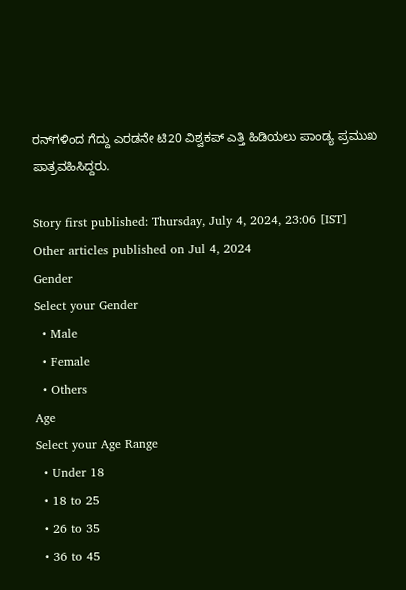ರನ್‌ಗಳಿಂದ ಗೆದ್ದು ಎರಡನೇ ಟಿ20 ವಿಶ್ವಕಪ್‌ ಎತ್ತಿ ಹಿಡಿಯಲು ಪಾಂಡ್ಯ ಪ್ರಮುಖ ಪಾತ್ರವಹಿಸಿದ್ದರು.

Story first published: Thursday, July 4, 2024, 23:06 [IST]
Other articles published on Jul 4, 2024
Gender
Select your Gender
  • Male
  • Female
  • Others
Age
Select your Age Range
  • Under 18
  • 18 to 25
  • 26 to 35
  • 36 to 45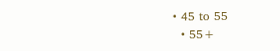• 45 to 55
  • 55+